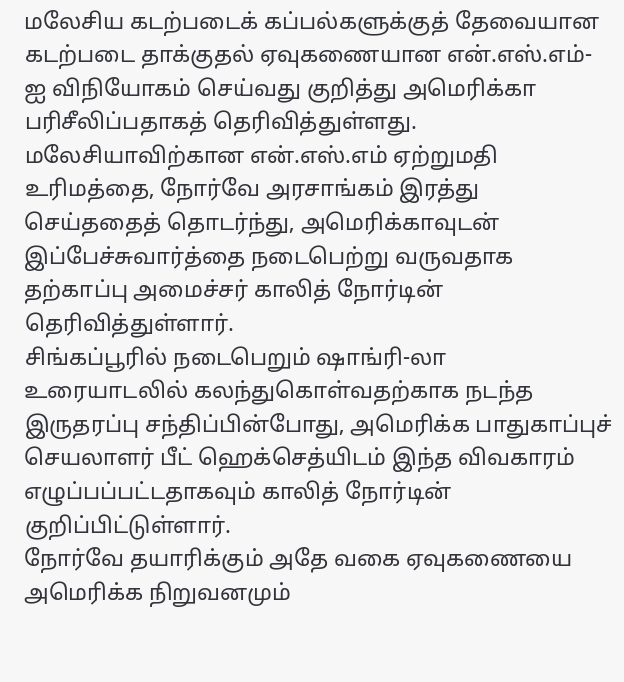மலேசிய கடற்படைக் கப்பல்களுக்குத் தேவையான கடற்படை தாக்குதல் ஏவுகணையான என்.எஸ்.எம்-ஐ விநியோகம் செய்வது குறித்து அமெரிக்கா பரிசீலிப்பதாகத் தெரிவித்துள்ளது.
மலேசியாவிற்கான என்.எஸ்.எம் ஏற்றுமதி உரிமத்தை, நோர்வே அரசாங்கம் இரத்து செய்ததைத் தொடர்ந்து, அமெரிக்காவுடன் இப்பேச்சுவார்த்தை நடைபெற்று வருவதாக தற்காப்பு அமைச்சர் காலித் நோர்டின் தெரிவித்துள்ளார்.
சிங்கப்பூரில் நடைபெறும் ஷாங்ரி-லா உரையாடலில் கலந்துகொள்வதற்காக நடந்த இருதரப்பு சந்திப்பின்போது, அமெரிக்க பாதுகாப்புச் செயலாளர் பீட் ஹெக்செத்யிடம் இந்த விவகாரம் எழுப்பப்பட்டதாகவும் காலித் நோர்டின் குறிப்பிட்டுள்ளார்.
நோர்வே தயாரிக்கும் அதே வகை ஏவுகணையை அமெரிக்க நிறுவனமும்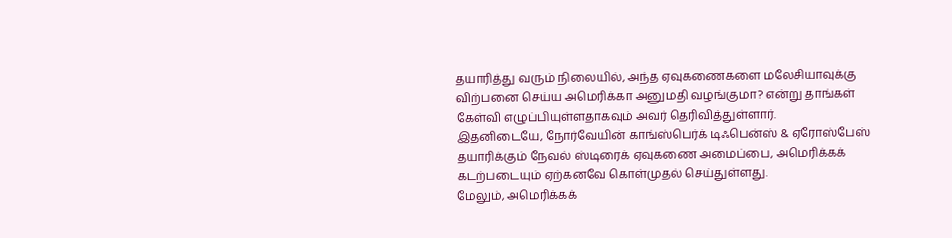தயாரித்து வரும் நிலையில், அந்த ஏவுகணைகளை மலேசியாவுக்கு விற்பனை செய்ய அமெரிக்கா அனுமதி வழங்குமா? என்று தாங்கள் கேள்வி எழுப்பியுள்ளதாகவும் அவர் தெரிவித்துள்ளார்.
இதனிடையே, நோர்வேயின் காங்ஸ்பெர்க் டிஃபென்ஸ் & ஏரோஸ்பேஸ் தயாரிக்கும் நேவல் ஸ்டிரைக் ஏவுகணை அமைப்பை, அமெரிக்கக் கடற்படையும் ஏற்கனவே கொள்முதல் செய்துள்ளது.
மேலும், அமெரிக்கக்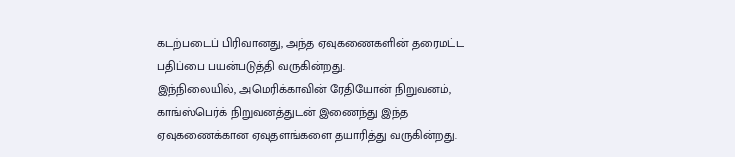கடற்படைப் பிரிவானது, அந்த ஏவுகணைகளின் தரைமட்ட பதிப்பை பயன்படுத்தி வருகின்றது.
இந்நிலையில், அமெரிக்காவின் ரேதியோன் நிறுவனம், காங்ஸ்பெர்க் நிறுவனத்துடன் இணைந்து இந்த ஏவுகணைக்கான ஏவுதளங்களை தயாரித்து வருகின்றது.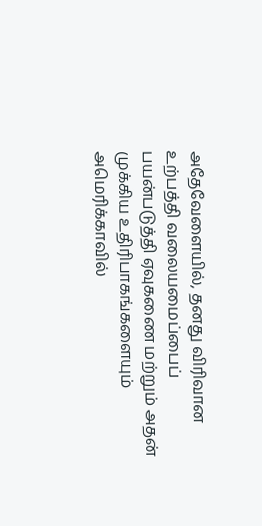அதேவேளையில், தனது விரிவான உற்பத்தி வலையமைப்பைப் பயன்படுத்தி ஏவுகணை மற்றும் அதன் முக்கிய உதிரிபாகங்களையும் அமெரிக்காவில்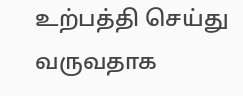உற்பத்தி செய்து வருவதாக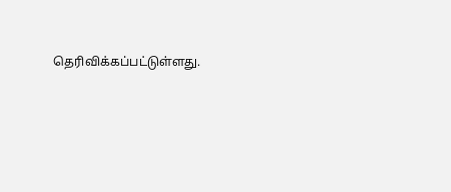தெரிவிக்கப்பட்டுள்ளது.